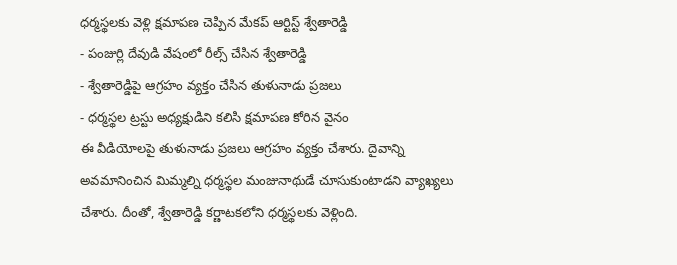ధర్మస్థలకు వెళ్లి క్షమాపణ చెప్పిన మేకప్ ఆర్టిస్ట్ శ్వేతారెడ్డి
- పంజుర్లి దేవుడి వేషంలో రీల్స్ చేసిన శ్వేతారెడ్డి
- శ్వేతారెడ్డిపై ఆగ్రహం వ్యక్తం చేసిన తుళునాడు ప్రజలు
- ధర్మస్థల ట్రస్టు అధ్యక్షుడిని కలిసి క్షమాపణ కోరిన వైనం
ఈ వీడియోలపై తుళునాడు ప్రజలు ఆగ్రహం వ్యక్తం చేశారు. దైవాన్ని అవమానించిన మిమ్మల్ని ధర్మస్థల మంజునాథుడే చూసుకుంటాడని వ్యాఖ్యలు చేశారు. దీంతో, శ్వేతారెడ్డి కర్ణాటకలోని ధర్మస్థలకు వెళ్లింది.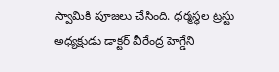స్వామికి పూజలు చేసింది. ధర్మస్థల ట్రస్టు అధ్యక్షుడు డాక్టర్ వీరేంద్ర హెగ్డేని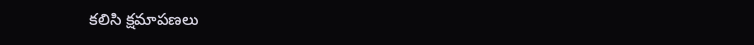కలిసి క్షమాపణలు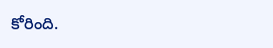కోరింది.